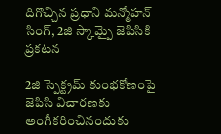దిగొచ్చిన ప్రధాని మన్మోహన్ సింగ్, 2జి స్కామ్పై జెపిసికి ప్రకటన

2జి స్పెక్ట్రమ్ కుంభకోణంపై జెపిసి విచారణకు అంగీకరించినందుకు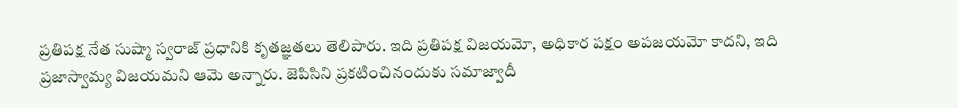ప్రతిపక్ష నేత సుష్మా స్వరాజ్ ప్రధానికి కృతజ్ఞతలు తెలిపారు. ఇది ప్రతిపక్ష విజయమో, అధికార పక్షం అపజయమో కాదని, ఇది ప్రజాస్వామ్య విజయమని ఆమె అన్నారు. జెపిసిని ప్రకటించినందుకు సమాజ్వాదీ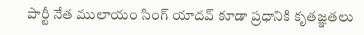పార్టీ నేత ములాయం సింగ్ యాదవ్ కూడా ప్రధానికి కృతజ్ఞతలు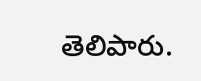తెలిపారు.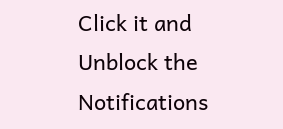Click it and Unblock the Notifications